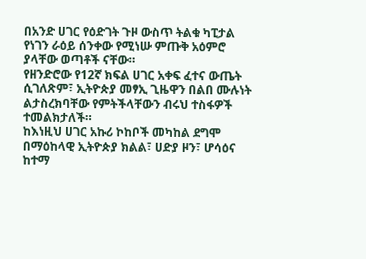በአንድ ሀገር የዕድገት ጉዞ ውስጥ ትልቁ ካፒታል የነገን ራዕይ ሰንቀው የሚነሡ ምጡቅ አዕምሮ ያላቸው ወጣቶች ናቸው።
የዘንድሮው የ12ኛ ክፍል ሀገር አቀፍ ፈተና ውጤት ሲገለጽም፣ ኢትዮጵያ መፃኢ ጊዜዋን በልበ ሙሉነት ልታስረክባቸው የምትችላቸውን ብሩህ ተስፋዎች ተመልክታለች።
ከእነዚህ ሀገር አኩሪ ኮከቦች መካከል ደግሞ በማዕከላዊ ኢትዮጵያ ክልል፣ ሀድያ ዞን፣ ሆሳዕና ከተማ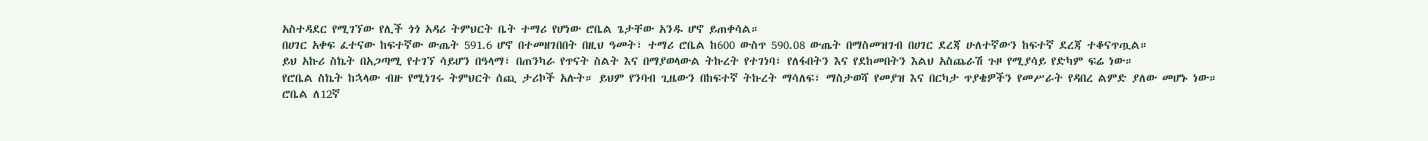አስተዳደር የሚገኘው የሊች ጎጎ አዳሪ ትምህርት ቤት ተማሪ የሆነው ሮቤል ጌታቸው አንዱ ሆኖ ይጠቀሳል።
በሀገር አቀፍ ፈተናው ከፍተኛው ውጤት 591.6 ሆኖ በተመዘገበበት በዚህ ዓመት፣ ተማሪ ሮቤል ከ600 ውስጥ 590.08 ውጤት በማስመዝገብ በሀገር ደረጃ ሁለተኛውን ከፍተኛ ደረጃ ተቆናጥጧል።
ይህ አኩሪ ስኬት በአጋጣሚ የተገኘ ሳይሆን በዓላማ፣ በጠንካራ የጥናት ስልት እና በማያወላውል ትኩረት የተገነባ፣ የለፋበትን እና የደከመበትን እልህ አስጨራሽ ጉዞ የሚያሳይ የድካም ፍሬ ነው።
የሮቤል ስኬት ከኋላው ብዙ የሚነገሩ ትምህርት ሰጪ ታሪኮች አሉት። ይህም የንባብ ጊዜውን በከፍተኛ ትኩረት ማሳለፍ፣ ማስታወሻ የመያዝ እና በርካታ ጥያቄዎችን የመሥራት የዳበረ ልምድ ያለው መሆኑ ነው።
ሮቤል ለ12ኛ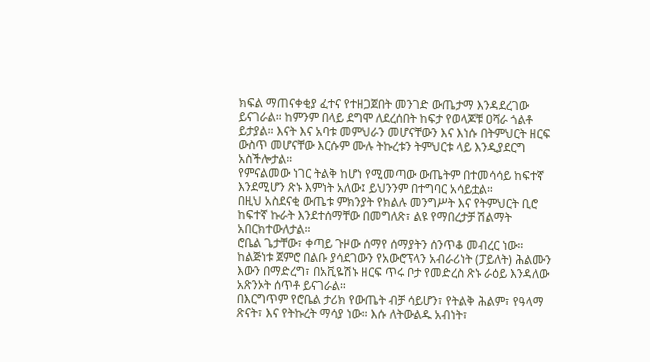ክፍል ማጠናቀቂያ ፈተና የተዘጋጀበት መንገድ ውጤታማ እንዳደረገው ይናገራል። ከምንም በላይ ደግሞ ለደረሰበት ከፍታ የወላጆቹ ዐሻራ ጎልቶ ይታያል። እናት እና አባቱ መምህራን መሆናቸውን እና እነሱ በትምህርት ዘርፍ ውስጥ መሆናቸው እርሱም ሙሉ ትኩረቱን ትምህርቱ ላይ እንዲያደርግ አስችሎታል።
የምናልመው ነገር ትልቅ ከሆነ የሚመጣው ውጤትም በተመሳሳይ ከፍተኛ እንደሚሆን ጽኑ እምነት አለው፤ ይህንንም በተግባር አሳይቷል።
በዚህ አስደናቂ ውጤቱ ምክንያት የክልሉ መንግሥት እና የትምህርት ቢሮ ከፍተኛ ኩራት እንደተሰማቸው በመግለጽ፣ ልዩ የማበረታቻ ሽልማት አበርክተውለታል።
ሮቤል ጌታቸው፣ ቀጣይ ጉዞው ሰማየ ሰማያትን ሰንጥቆ መብረር ነው። ከልጅነቱ ጀምሮ በልቡ ያሳደገውን የአውሮፕላን አብራሪነት (ፓይለት) ሕልሙን እውን በማድረግ፣ በአቪዬሽኑ ዘርፍ ጥሩ ቦታ የመድረስ ጽኑ ራዕይ እንዳለው አጽንኦት ሰጥቶ ይናገራል።
በእርግጥም የሮቤል ታሪክ የውጤት ብቻ ሳይሆን፣ የትልቅ ሕልም፣ የዓላማ ጽናት፣ እና የትኩረት ማሳያ ነው። እሱ ለትውልዱ አብነት፣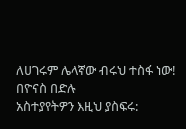ለሀገሩም ሌላኛው ብሩህ ተስፋ ነው!
በዮናስ በድሉ
አስተያየትዎን እዚህ ያስፍሩ: